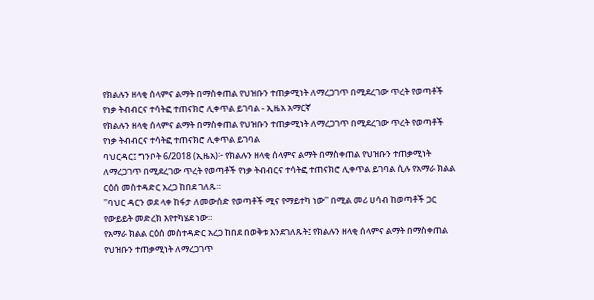የክልሉን ዘላቂ ሰላምና ልማት በማስቀጠል የህዝቡን ተጠቃሚነት ለማረጋገጥ በሚደረገው ጥረት የወጣቶች የነቃ ትብብርና ተሳትፎ ተጠናክሮ ሊቀጥል ይገባል - ኢዜአ አማርኛ
የክልሉን ዘላቂ ሰላምና ልማት በማስቀጠል የህዝቡን ተጠቃሚነት ለማረጋገጥ በሚደረገው ጥረት የወጣቶች የነቃ ትብብርና ተሳትፎ ተጠናክሮ ሊቀጥል ይገባል
ባህርዳር፤ ግንቦት 6/2018 (ኢዜአ)፦ የክልሉን ዘላቂ ሰላምና ልማት በማስቀጠል የህዝቡን ተጠቃሚነት ለማረጋገጥ በሚደረገው ጥረት የወጣቶች የነቃ ትብብርና ተሳትፎ ተጠናክሮ ሊቀጥል ይገባል ሲሉ የአማራ ክልል ርዕሰ መስተዳድር አረጋ ከበደ ገለጹ።
''ባህር ዳርን ወደ ላቀ ከፋታ ለመውሰድ የወጣቶች ሚና የማይተካ ነው'' በሚል መሪ ሀሳብ ከወጣቶች ጋር የውይይት መድረክ እየተካሄደ ነው።
የአማራ ክልል ርዕሰ መስተዳድር አረጋ ከበደ በወቅቱ እንደገለጹት፤ የክልሉን ዘላቂ ሰላምና ልማት በማስቀጠል የህዝቡን ተጠቃሚነት ለማረጋገጥ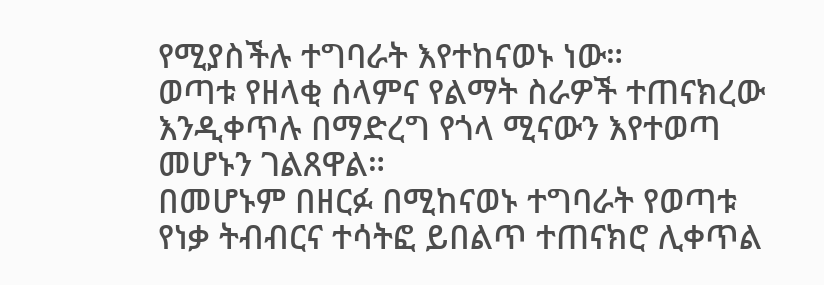የሚያስችሉ ተግባራት እየተከናወኑ ነው።
ወጣቱ የዘላቂ ሰላምና የልማት ስራዎች ተጠናክረው እንዲቀጥሉ በማድረግ የጎላ ሚናውን እየተወጣ መሆኑን ገልጸዋል።
በመሆኑም በዘርፉ በሚከናወኑ ተግባራት የወጣቱ የነቃ ትብብርና ተሳትፎ ይበልጥ ተጠናክሮ ሊቀጥል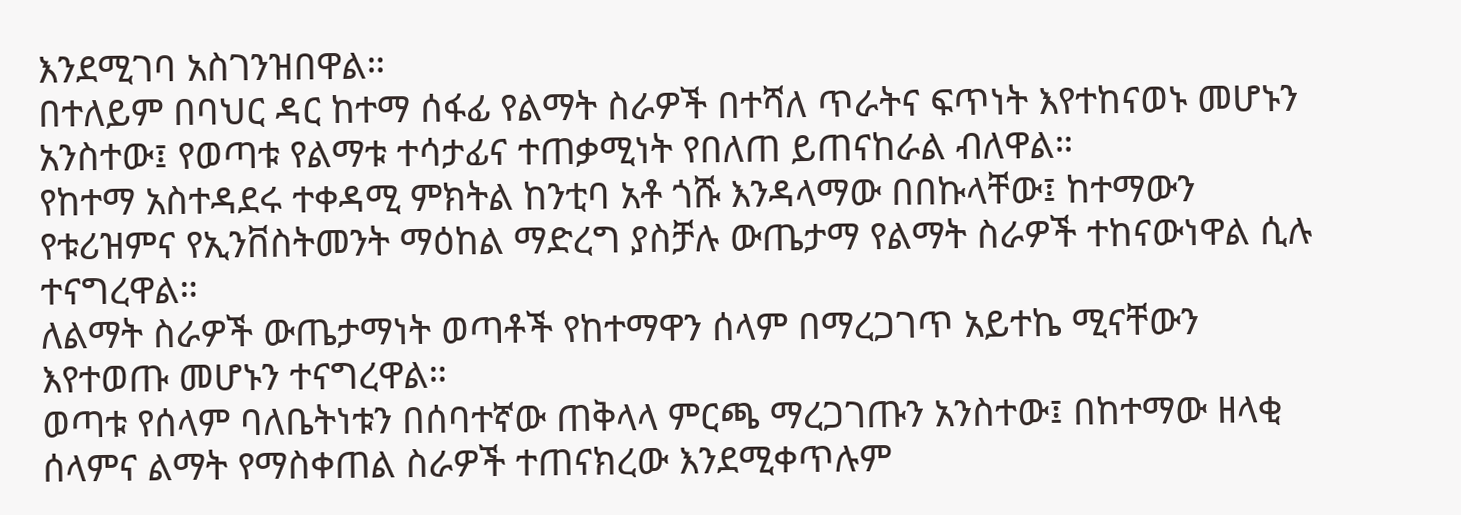እንደሚገባ አስገንዝበዋል።
በተለይም በባህር ዳር ከተማ ሰፋፊ የልማት ስራዎች በተሻለ ጥራትና ፍጥነት እየተከናወኑ መሆኑን አንስተው፤ የወጣቱ የልማቱ ተሳታፊና ተጠቃሚነት የበለጠ ይጠናከራል ብለዋል።
የከተማ አስተዳደሩ ተቀዳሚ ምክትል ከንቲባ አቶ ጎሹ እንዳላማው በበኩላቸው፤ ከተማውን የቱሪዝምና የኢንቨስትመንት ማዕከል ማድረግ ያስቻሉ ውጤታማ የልማት ስራዎች ተከናውነዋል ሲሉ ተናግረዋል።
ለልማት ስራዎች ውጤታማነት ወጣቶች የከተማዋን ሰላም በማረጋገጥ አይተኬ ሚናቸውን እየተወጡ መሆኑን ተናግረዋል።
ወጣቱ የሰላም ባለቤትነቱን በሰባተኛው ጠቅላላ ምርጫ ማረጋገጡን አንስተው፤ በከተማው ዘላቂ ሰላምና ልማት የማስቀጠል ስራዎች ተጠናክረው እንደሚቀጥሉም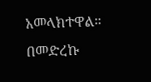አመላክተዋል።
በመድረኩ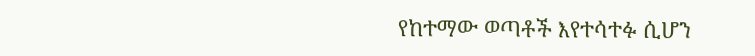የከተማው ወጣቶች እየተሳተፉ ሲሆን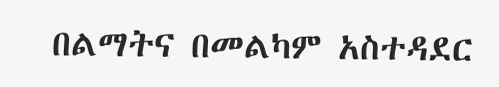በልማትና በመልካም አስተዳደር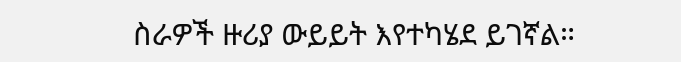ስራዎች ዙሪያ ውይይት እየተካሄደ ይገኛል።